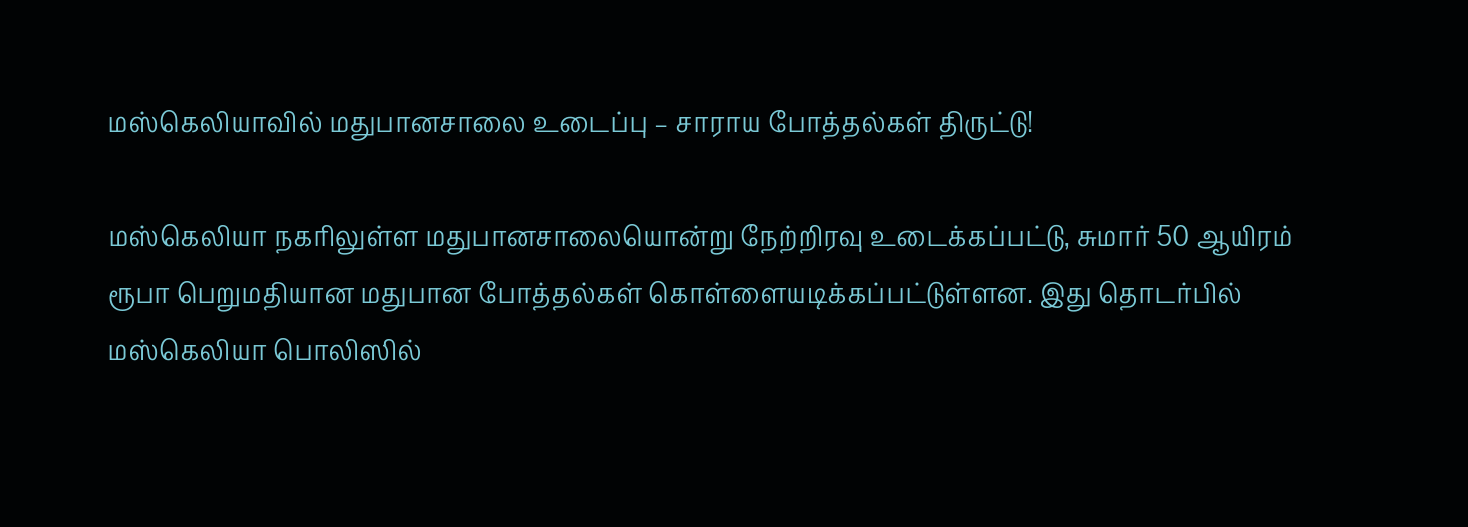மஸ்கெலியாவில் மதுபானசாலை உடைப்பு – சாராய போத்தல்கள் திருட்டு!

மஸ்கெலியா நகரிலுள்ள மதுபானசாலையொன்று நேற்றிரவு உடைக்கப்பட்டு, சுமார் 50 ஆயிரம் ரூபா பெறுமதியான மதுபான போத்தல்கள் கொள்ளையடிக்கப்பட்டுள்ளன. இது தொடர்பில் மஸ்கெலியா பொலிஸில்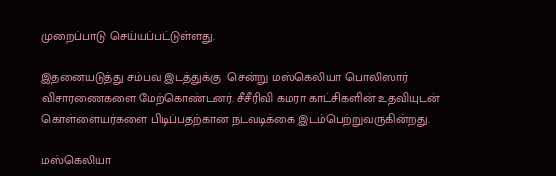முறைப்பாடு செய்யப்பட்டுள்ளது.

இதனையடுத்து சம்பவ இடத்துக்கு  சென்று மஸ்கெலியா பொலிஸார் விசாரணைகளை மேற்கொண்டனர். சீசீரிவி கமரா காட்சிகளின் உதவியுடன் கொள்ளையர்களை பிடிப்பதற்கான நடவடிக்கை இடம்பெற்றுவருகின்றது.

மஸ்கெலியா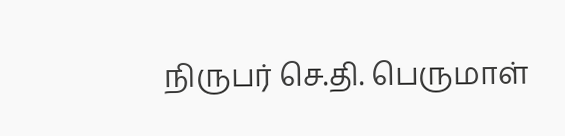நிருபர் செ.தி. பெருமாள்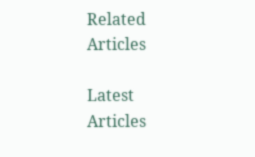Related Articles

Latest Articles